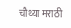चौथ्या मराठी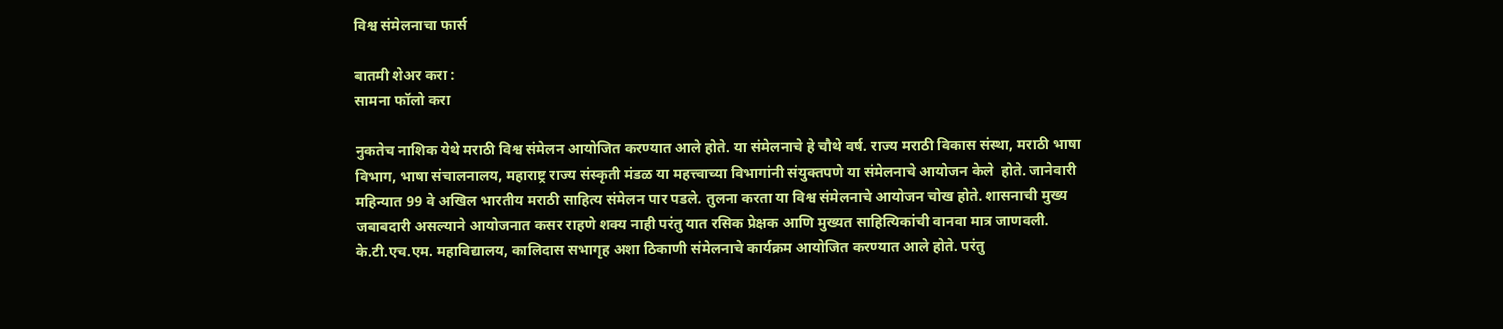विश्व संमेलनाचा फार्स

बातमी शेअर करा :
सामना फॉलो करा

नुकतेच नाशिक येथे मराठी विश्व संमेलन आयोजित करण्यात आले होते. या संमेलनाचे हे चौथे वर्ष. राज्य मराठी विकास संस्था, मराठी भाषा विभाग, भाषा संचालनालय, महाराष्ट्र राज्य संस्कृती मंडळ या महत्त्वाच्या विभागांनी संयुक्तपणे या संमेलनाचे आयोजन केले  होते. जानेवारी महिन्यात 99 वे अखिल भारतीय मराठी साहित्य संमेलन पार पडले. तुलना करता या विश्व संमेलनाचे आयोजन चोख होते. शासनाची मुख्य जबाबदारी असल्याने आयोजनात कसर राहणे शक्य नाही परंतु यात रसिक प्रेक्षक आणि मुख्यत साहित्यिकांची वानवा मात्र जाणवली. के.टी.एच.एम. महाविद्यालय, कालिदास सभागृह अशा ठिकाणी संमेलनाचे कार्यक्रम आयोजित करण्यात आले होते. परंतु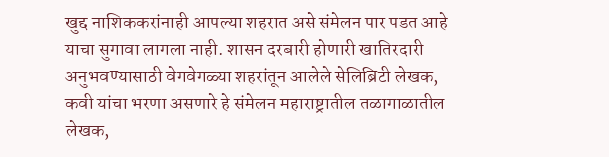खुद्द नाशिककरांनाही आपल्या शहरात असे संमेलन पार पडत आहे याचा सुगावा लागला नाही. शासन दरबारी होणारी खातिरदारी अनुभवण्यासाठी वेगवेगळ्या शहरांतून आलेले सेलिब्रिटी लेखक, कवी यांचा भरणा असणारे हे संमेलन महाराष्ट्रातील तळागाळातील लेखक,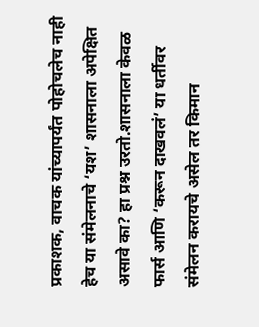प्रकाशक, वाचक यांच्यापर्यंत पोहोचलेच नाही हेच या संमेलनाचे ‘यश’ शासनाला अपेक्षित असावे का? हा प्रश्न उरतो.शासनाला केवळ फार्स आणि ‘करून दाखवलं’ या धर्तीवर संमेलन करायचे असेल तर किमान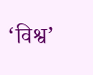‘विश्व’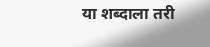या शब्दाला तरी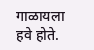गाळायला हवे होते.